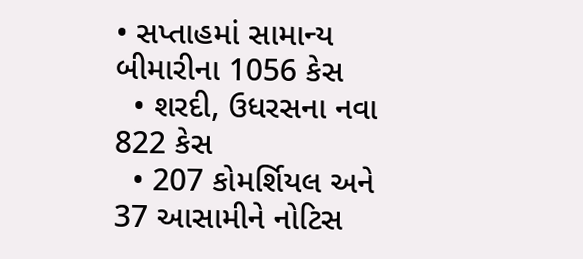• સપ્તાહમાં સામાન્ય બીમારીના 1056 કેસ
  • શરદી, ઉધરસના નવા 822 કેસ
  • 207 કોમર્શિયલ અને 37 આસામીને નોટિસ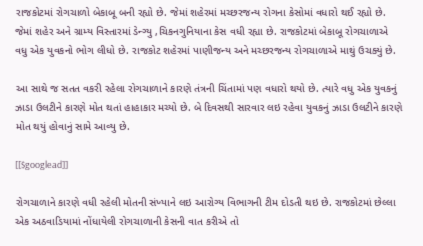રાજકોટમાં રોગચાળો બેકાબૂ બની રહ્યો છે. જેમાં શહેરમાં મચ્છરજન્ય રોગના કેસોમાં વધારો થઈ રહ્યો છે. જેમાં શહેર અને ગ્રામ્ય વિસ્તારમાં ડેન્ગ્યુ ,ચિકનગુનિયાના કેસ વધી રહ્યા છે. રાજકોટમાં બેકાબૂ રોગચાળાએ વધુ એક યુવકનો ભોગ લીધો છે. રાજકોટ શહેરમાં પાણીજન્ય અને મચ્છરજન્ય રોગચાળાએ માથું ઉચક્યું છે.

આ સાથે જ સતત વકરી રહેલા રોગચાળાને કારણે તંત્રની ચિંતામાં પણ વધારો થયો છે. ત્યારે વધુ એક યુવકનું ઝાડા ઉલટીને કારણે મોત થતાં હાહાકાર મચ્યો છે. બે દિવસથી સારવાર લઇ રહેવા યુવકનું ઝાડા ઉલટીને કારણે મોત થયું હોવાનું સામે આવ્યુ છે.

[[$googlead]]

રોગચાળાને કારણે વધી રહેલી મોતની સંખ્યાને લઇ આરોગ્ય વિભાગની ટીમ દોડતી થઇ છે. રાજકોટમાં છેલ્લા એક અઠવાડિયામાં નોંધાયેલી રોગચાળાની કેસની વાત કરીએ તો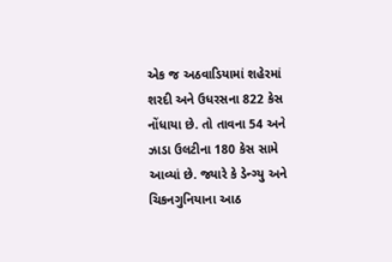એક જ અઠવાડિયામાં શહેરમાં શરદી અને ઉધરસના 822 કેસ નોંધાયા છે. તો તાવના 54 અને ઝાડા ઉલટીના 180 કેસ સામે આવ્યાં છે. જ્યારે કે ડેન્ગ્યુ અને ચિકનગુનિયાના આઠ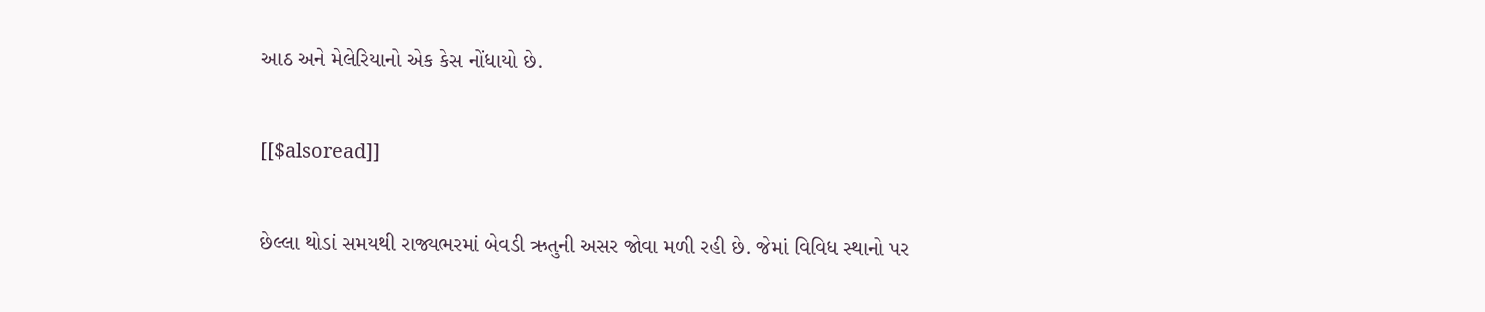આઠ અને મેલેરિયાનો એક કેસ નોંધાયો છે.

[[$alsoread]]

છેલ્લા થોડાં સમયથી રાજ્યભરમાં બેવડી ઋતુની અસર જોવા મળી રહી છે. જેમાં વિવિધ સ્થાનો પર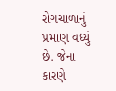રોગચાળાનું પ્રમાણ વધ્યું છે. જેના કારણે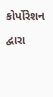કોર્પોરેશન દ્વારા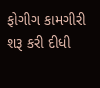ફોગીગ કામગીરી શરૂ કરી દીધી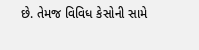છે. તેમજ વિવિધ કેસોની સામે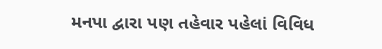મનપા દ્વારા પણ તહેવાર પહેલાં વિવિધ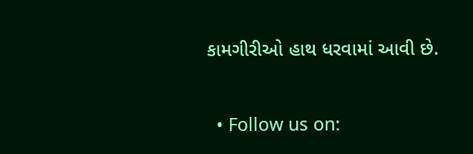કામગીરીઓ હાથ ધરવામાં આવી છે.


  • Follow us on: